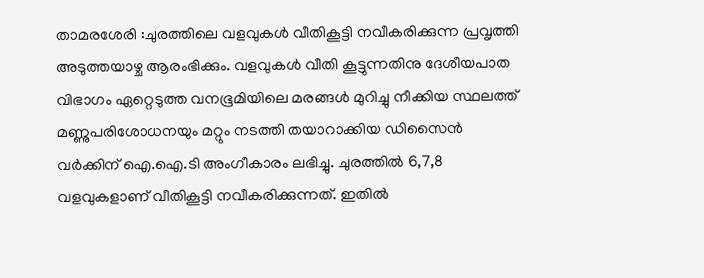താമരശേരി :ചുരത്തിലെ വളവുകൾ വീതികൂട്ടി നവീകരിക്കുന്ന പ്രവൃത്തി അടുത്തയാഴ്ച ആരംഭിക്കും. വളവുകൾ വീതി കൂട്ടുന്നതിനു ദേശീയപാത വിഭാഗം ഏറ്റെടുത്ത വനഭൂമിയിലെ മരങ്ങൾ മുറിച്ചു നീക്കിയ സ്ഥലത്ത് മണ്ണുപരിശോധനയും മറ്റും നടത്തി തയാറാക്കിയ ഡിസൈൻ വർക്കിന് ഐ.ഐ.ടി അംഗീകാരം ലഭിച്ചു. ചുരത്തിൽ 6,7,8 വളവുകളാണ് വീതികൂട്ടി നവീകരിക്കുന്നത്. ഇതിൽ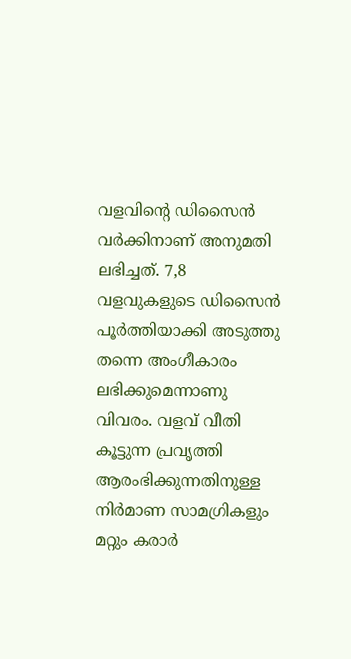വളവിന്റെ ഡിസൈൻ വർക്കിനാണ് അനുമതി ലഭിച്ചത്. 7,8 വളവുകളുടെ ഡിസൈൻ പൂർത്തിയാക്കി അടുത്തു തന്നെ അംഗീകാരം ലഭിക്കുമെന്നാണു വിവരം. വളവ് വീതി കൂട്ടുന്ന പ്രവൃത്തി ആരംഭിക്കുന്നതിനുള്ള നിർമാണ സാമഗ്രികളും മറ്റും കരാർ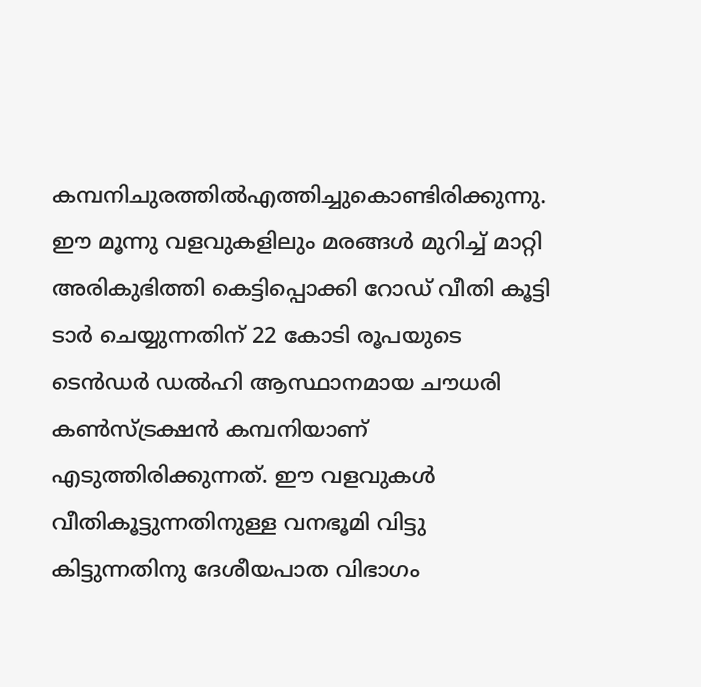കമ്പനിചുരത്തിൽഎത്തിച്ചുകൊണ്ടിരിക്കുന്നു.
ഈ മൂന്നു വളവുകളിലും മരങ്ങൾ മുറിച്ച് മാറ്റി അരികുഭിത്തി കെട്ടിപ്പൊക്കി റോഡ് വീതി കൂട്ടി ടാർ ചെയ്യുന്നതിന് 22 കോടി രൂപയുടെ ടെൻഡർ ഡൽഹി ആസ്ഥാനമായ ചൗധരി കൺസ്ട്രക്ഷൻ കമ്പനിയാണ് എടുത്തിരിക്കുന്നത്. ഈ വളവുകൾ വീതികൂട്ടുന്നതിനുള്ള വനഭൂമി വിട്ടു കിട്ടുന്നതിനു ദേശീയപാത വിഭാഗം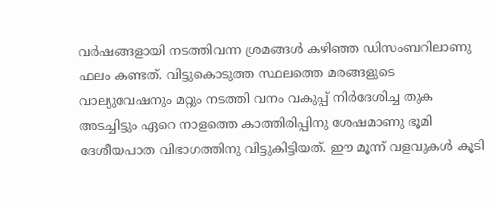വർഷങ്ങളായി നടത്തിവന്ന ശ്രമങ്ങൾ കഴിഞ്ഞ ഡിസംബറിലാണു ഫലം കണ്ടത്. വിട്ടുകൊടുത്ത സ്ഥലത്തെ മരങ്ങളുടെ വാല്യുവേഷനും മറ്റും നടത്തി വനം വകുപ്പ് നിർദേശിച്ച തുക അടച്ചിട്ടും ഏറെ നാളത്തെ കാത്തിരിപ്പിനു ശേഷമാണു ഭൂമി ദേശീയപാത വിഭാഗത്തിനു വിട്ടുകിട്ടിയത്. ഈ മൂന്ന് വളവുകൾ കൂടി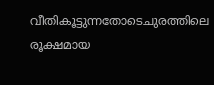വീതികൂട്ടുന്നതോടെചുരത്തിലെ രൂക്ഷമായ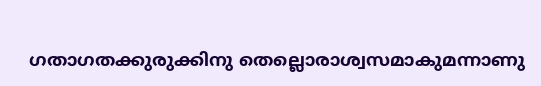ഗതാഗതക്കുരുക്കിനു തെല്ലൊരാശ്വസമാകുമന്നാണു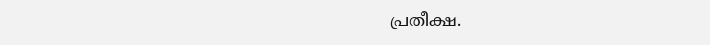പ്രതീക്ഷ.